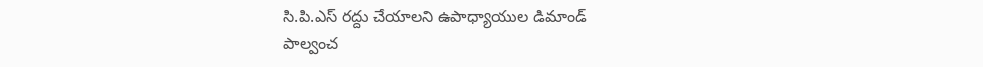సి.పి.ఎస్ రద్దు చేయాలని ఉపాధ్యాయుల డిమాండ్
పాల్వంచ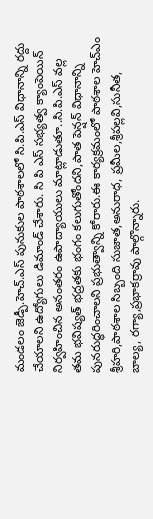మండలం జెడ్పీ.హెచ్.ఎస్ పునుకుల పాఠశాలలో సి.పి.ఎస్ విధానాన్ని రద్దు చేయాలని ఉద్యోగులు డిమాండ్ చేశారు. సి పి ఎస్ సభ్యత్వ క్యాంపెయిన్ నిర్వహించిన అనంతరం ఉపాద్యాయులు మాట్లాడుతూ..సి.పి.ఎస్ వల్ల తమ భవిష్యత్ భద్రతకు భంగం కలుగుతోందని,పాత పెన్షన్ విధానాన్ని పునరుద్ధరించాలని ప్రభుత్వాన్ని కోరారు.ఈ కార్యక్రమంలో పాఠశాల హెచ్ఎం శ్రీహరి,పాఠశాల సిబ్బంది సుజాత,అనురాధ, ప్రమీల,శ్రీపల్లవి,సునీత, బాల్య, రగ్యా,ప్రభాకర్రావు పాల్గొన్నారు.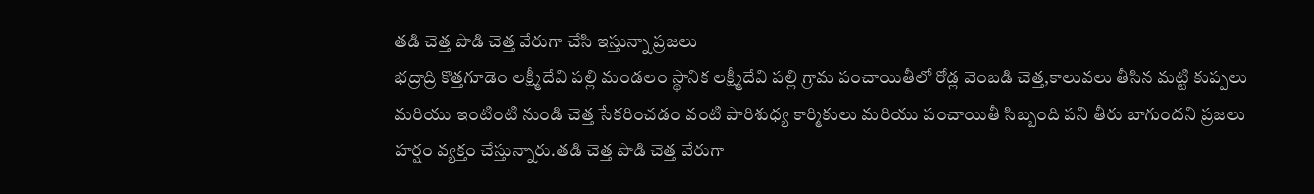తడి చెత్త పొడి చెత్త వేరుగా చేసి ఇస్తున్నా ప్రజలు
భద్రాద్రి కొత్తగూడెం లక్ష్మీదేవి పల్లి మండలం స్థానిక లక్ష్మీదేవి పల్లి గ్రామ పంచాయితీలో రోడ్ల వెంబడి చెత్త,కాలువలు తీసిన మట్టి కుప్పలు మరియు ఇంటింటి నుండి చెత్త సేకరించడం వంటి పారిశుధ్య కార్మికులు మరియు పంచాయితీ సిబ్బంది పని తీరు బాగుందని ప్రజలు హర్షం వ్యక్తం చేస్తున్నారు.తడి చెత్త పొడి చెత్త వేరుగా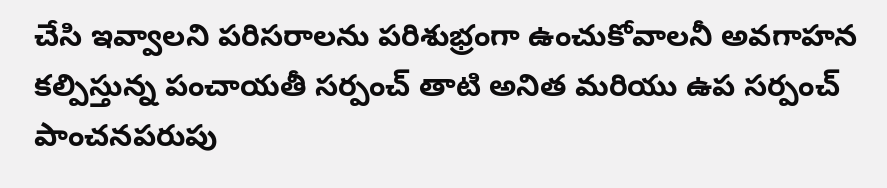చేసి ఇవ్వాలని పరిసరాలను పరిశుభ్రంగా ఉంచుకోవాలనీ అవగాహన కల్పిస్తున్న పంచాయతీ సర్పంచ్ తాటి అనిత మరియు ఉప సర్పంచ్ పాంచనపరుపు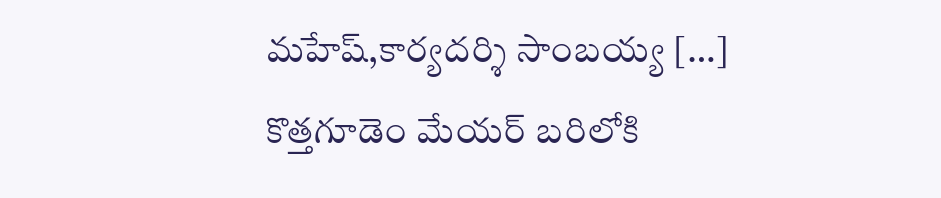మహేష్,కార్యదర్శి సాంబయ్య […]
కొత్తగూడెం మేయర్ బరిలోకి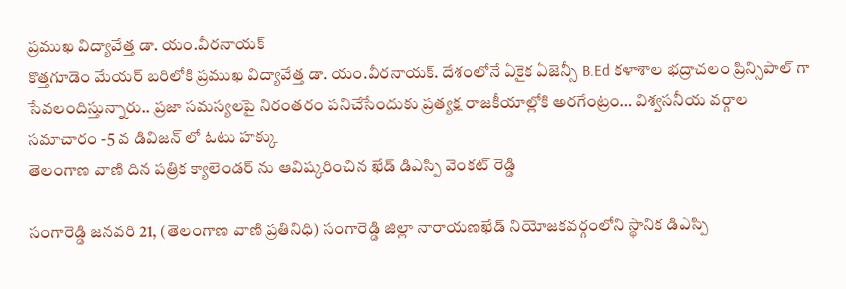ప్రముఖ విద్యావేత్త డా. యం.వీరనాయక్
కొత్తగూడెం మేయర్ బరిలోకి ప్రముఖ విద్యావేత్త డా. యం.వీరనాయక్. దేశంలోనే ఏకైక ఏజెన్సీ B.Ed కళాశాల భద్రాచలం ప్రిన్సిపాల్ గా సేవలందిస్తున్నారు.. ప్రజా సమస్యలపై నిరంతరం పనిచేసేందుకు ప్రత్యక్ష రాజకీయాల్లోకి అరగేంట్రం… విశ్వసనీయ వర్గాల సమాచారం -5 వ డివిజన్ లో ఓటు హక్కు
తెలంగాణ వాణి దిన పత్రిక క్యాలెండర్ ను ఆవిష్కరించిన ఖేడ్ డిఎస్పి వెంకట్ రెడ్డి

సంగారెడ్డి జనవరి 21, (తెలంగాణ వాణి ప్రతినిధి) సంగారెడ్డి జిల్లా నారాయణఖేడ్ నియోజకవర్గంలోని స్థానిక డిఎస్పి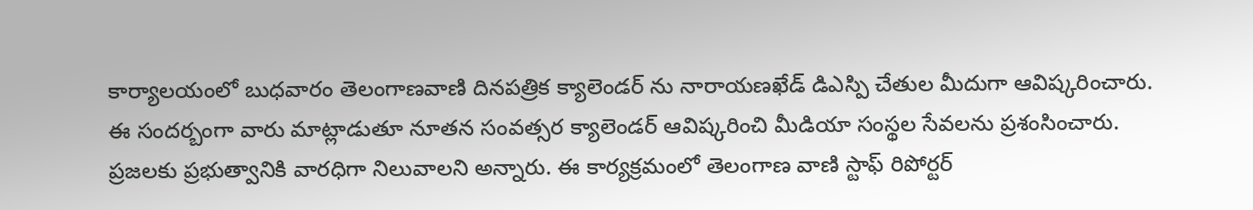కార్యాలయంలో బుధవారం తెలంగాణవాణి దినపత్రిక క్యాలెండర్ ను నారాయణఖేడ్ డిఎస్పి చేతుల మీదుగా ఆవిష్కరించారు. ఈ సందర్బంగా వారు మాట్లాడుతూ నూతన సంవత్సర క్యాలెండర్ ఆవిష్కరించి మీడియా సంస్థల సేవలను ప్రశంసించారు. ప్రజలకు ప్రభుత్వానికి వారధిగా నిలువాలని అన్నారు. ఈ కార్యక్రమంలో తెలంగాణ వాణి స్టాఫ్ రిపోర్టర్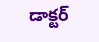డాక్టర్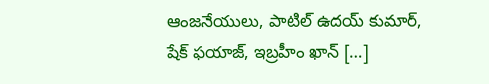ఆంజనేయులు, పాటిల్ ఉదయ్ కుమార్, షేక్ ఫయాజ్, ఇబ్రహీం ఖాన్ […]